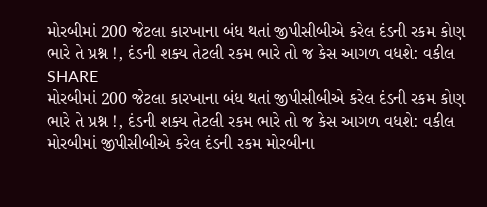મોરબીમાં 200 જેટલા કારખાના બંધ થતાં જીપીસીબીએ કરેલ દંડની રકમ કોણ ભારે તે પ્રશ્ન !, દંડની શક્ય તેટલી રકમ ભારે તો જ કેસ આગળ વધશે: વકીલ
SHARE
મોરબીમાં 200 જેટલા કારખાના બંધ થતાં જીપીસીબીએ કરેલ દંડની રકમ કોણ ભારે તે પ્રશ્ન !, દંડની શક્ય તેટલી રકમ ભારે તો જ કેસ આગળ વધશે: વકીલ
મોરબીમાં જીપીસીબીએ કરેલ દંડની રકમ મોરબીના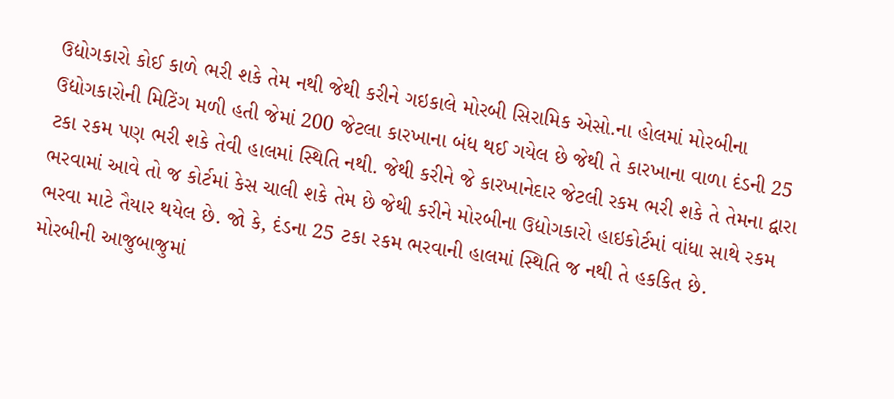ઉદ્યોગકારો કોઈ કાળે ભરી શકે તેમ નથી જેથી કરીને ગઇકાલે મોરબી સિરામિક એસો.ના હોલમાં મોરબીના ઉદ્યોગકારોની મિટિંગ મળી હતી જેમાં 200 જેટલા કારખાના બંધ થઈ ગયેલ છે જેથી તે કારખાના વાળા દંડની 25 ટકા રકમ પણ ભરી શકે તેવી હાલમાં સ્થિતિ નથી. જેથી કરીને જે કારખાનેદાર જેટલી રકમ ભરી શકે તે તેમના દ્વારા ભરવામાં આવે તો જ કોર્ટમાં કેસ ચાલી શકે તેમ છે જેથી કરીને મોરબીના ઉદ્યોગકારો હાઇકોર્ટમાં વાંધા સાથે રકમ ભરવા માટે તૈયાર થયેલ છે. જો કે, દંડના 25 ટકા રકમ ભરવાની હાલમાં સ્થિતિ જ નથી તે હકકિત છે.
મોરબીની આજુબાજુમાં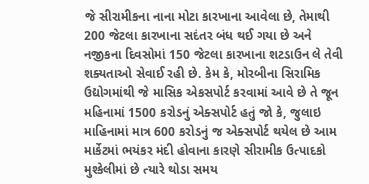જે સીરામીકના નાના મોટા કારખાના આવેલા છે, તેમાથી 200 જેટલા કારખાના સદંતર બંધ થઈ ગયા છે અને નજીકના દિવસોમાં 150 જેટલા કારખાના શટડાઉન લે તેવી શક્યતાઓ સેવાઈ રહી છે. કેમ કે, મોરબીના સિરામિક ઉદ્યોગમાંથી જે માસિક એકસપોર્ટ કરવામાં આવે છે તે જૂન મહિનામાં 1500 કરોડનું એક્સપોર્ટ હતું જો કે, જુલાઇ માહિનામાં માત્ર 600 કરોડનું જ એક્સપોર્ટ થયેલ છે આમ માર્કેટમાં ભયંકર મંદી હોવાના કારણે સીરામીક ઉત્પાદકો મુશ્કેલીમાં છે ત્યારે થોડા સમય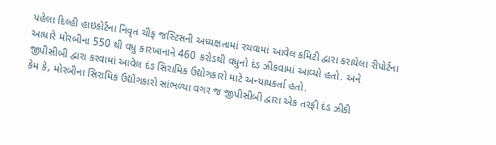પહેલા દિલ્હી હાઇકોર્ટના નિવૃત ચીફ જસ્ટિસની અધ્યક્ષતામાં રચવામાં આવેલ કમિટી દ્વારા કરાયેલા રીપોર્ટના આધારે મોરબીના 550 થી વધુ કારખાનાને 460 કરોડથી વધુનો દંડ ઝીકવામાં આવ્યો હતો. અને જીપીસીબી દ્વારા કરવામાં આવેલ દંડ સિરામિક ઉદ્યોગકારો માટે અન્યાયકર્તા હતો.
કેમ કે, મોરબીના સિરામિક ઉદ્યોગકારો સાંભળ્યા વગર જ જીપીસીબી દ્વારા એક તરફી દંડ ઝીકી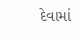દેવામાં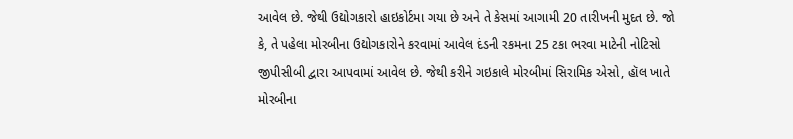આવેલ છે. જેથી ઉદ્યોગકારો હાઇકોર્ટમા ગયા છે અને તે કેસમાં આગામી 20 તારીખની મુદત છે. જો કે, તે પહેલા મોરબીના ઉદ્યોગકારોને કરવામાં આવેલ દંડની રકમના 25 ટકા ભરવા માટેની નોટિસો જીપીસીબી દ્વારા આપવામાં આવેલ છે. જેથી કરીને ગઇકાલે મોરબીમાં સિરામિક એસો, હૉલ ખાતે મોરબીના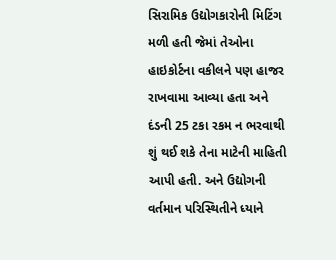સિરામિક ઉદ્યોગકારોની મિટિંગ મળી હતી જેમાં તેઓના હાઇકોર્ટના વકીલને પણ હાજર રાખવામા આવ્યા હતા અને દંડની 25 ટકા રકમ ન ભરવાથી શું થઈ શકે તેના માટેની માહિતી આપી હતી. અને ઉદ્યોગની વર્તમાન પરિસ્થિતીને ધ્યાને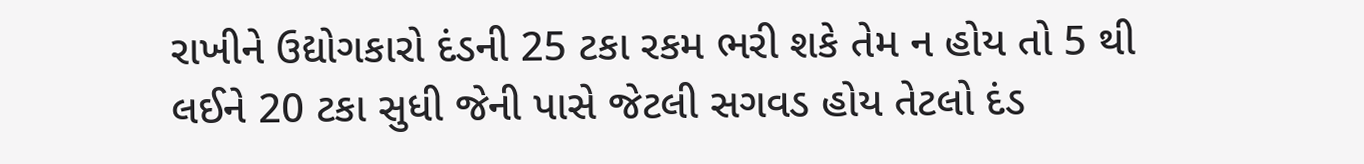રાખીને ઉદ્યોગકારો દંડની 25 ટકા રકમ ભરી શકે તેમ ન હોય તો 5 થી લઈને 20 ટકા સુધી જેની પાસે જેટલી સગવડ હોય તેટલો દંડ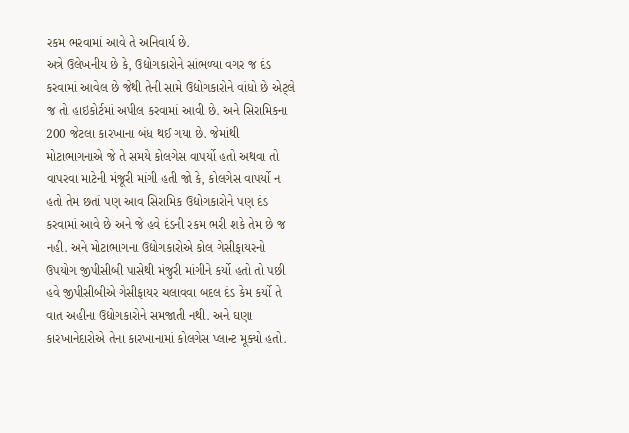રકમ ભરવામાં આવે તે અનિવાર્ય છે.
અત્રે ઉલેખનીય છે કે, ઉદ્યોગકારોને સાંભળ્યા વગર જ દંડ કરવામાં આવેલ છે જેથી તેની સામે ઉદ્યોગકારોને વાંધો છે એટ્લે જ તો હાઇકોર્ટમાં અપીલ કરવામાં આવી છે. અને સિરામિકના 200 જેટલા કારખાના બંધ થઈ ગયા છે. જેમાંથી મોટાભાગનાએ જે તે સમયે કોલગેસ વાપર્યો હતો અથવા તો વાપરવા માટેની મંજૂરી માંગી હતી જો કે, કોલગેસ વાપર્યો ન હતો તેમ છતાં પણ આવ સિરામિક ઉદ્યોગકારોને પણ દંડ કરવામાં આવે છે અને જે હવે દંડની રકમ ભરી શકે તેમ છે જ નહી. અને મોટાભાગના ઉદ્યોગકારોએ કોલ ગેસીફાયરનો ઉપયોગ જીપીસીબી પાસેથી મંજુરી માંગીને કર્યો હતો તો પછી હવે જીપીસીબીએ ગેસીફાયર ચલાવવા બદલ દંડ કેમ કર્યો તે વાત અહીના ઉદ્યોગકારોને સમજાતી નથી. અને ઘણા કારખાનેદારોએ તેના કારખાનામાં કોલગેસ પ્લાન્ટ મૂક્યો હતો.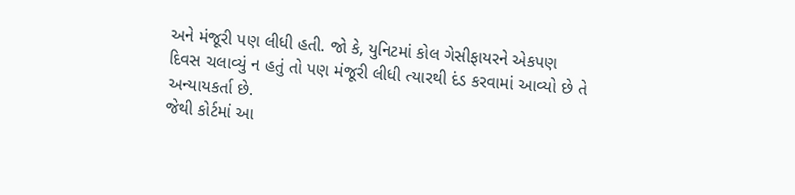અને મંજૂરી પણ લીધી હતી. જો કે, યુનિટમાં કોલ ગેસીફાયરને એકપણ દિવસ ચલાવ્યું ન હતું તો પણ મંજૂરી લીધી ત્યારથી દંડ કરવામાં આવ્યો છે તે અન્યાયકર્તા છે.
જેથી કોર્ટમાં આ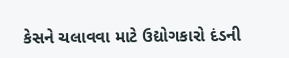કેસને ચલાવવા માટે ઉદ્યોગકારો દંડની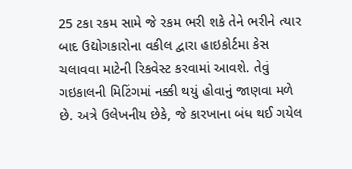25 ટકા રકમ સામે જે રકમ ભરી શકે તેને ભરીને ત્યાર બાદ ઉદ્યોગકારોના વકીલ દ્વારા હાઇકોર્ટમા કેસ ચલાવવા માટેની રિકવેસ્ટ કરવામાં આવશે. તેવું ગઇકાલની મિટિંગમાં નક્કી થયું હોવાનું જાણવા મળે છે. અત્રે ઉલેખનીય છેકે, જે કારખાના બંધ થઈ ગયેલ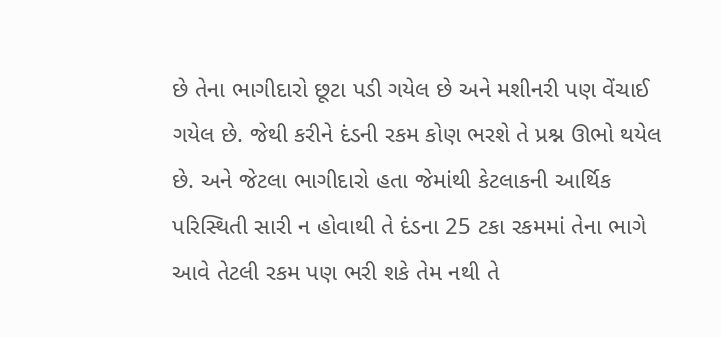છે તેના ભાગીદારો છૂટા પડી ગયેલ છે અને મશીનરી પણ વેંચાઈ ગયેલ છે. જેથી કરીને દંડની રકમ કોણ ભરશે તે પ્રશ્ન ઊભો થયેલ છે. અને જેટલા ભાગીદારો હતા જેમાંથી કેટલાકની આર્થિક પરિસ્થિતી સારી ન હોવાથી તે દંડના 25 ટકા રકમમાં તેના ભાગે આવે તેટલી રકમ પણ ભરી શકે તેમ નથી તે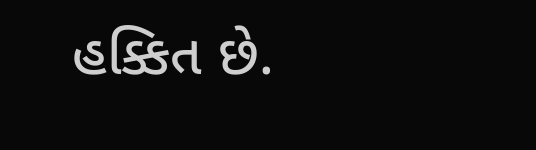હક્કિત છે.